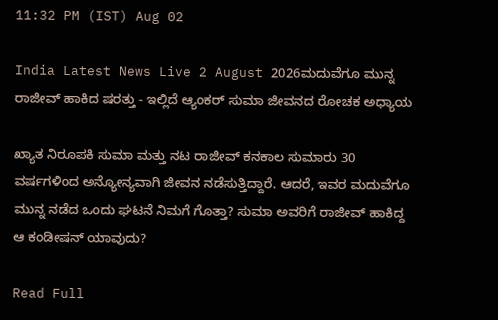11:32 PM (IST) Aug 02

India Latest News Live 2 August 2026ಮದುವೆಗೂ ಮುನ್ನ ರಾಜೀವ್ ಹಾಕಿದ ಷರತ್ತು - ಇಲ್ಲಿದೆ ಆ್ಯಂಕರ್ ಸುಮಾ ಜೀವನದ ರೋಚಕ ಅಧ್ಯಾಯ

ಖ್ಯಾತ ನಿರೂಪಕಿ ಸುಮಾ ಮತ್ತು ನಟ ರಾಜೀವ್ ಕನಕಾಲ ಸುಮಾರು 30 ವರ್ಷಗಳಿಂದ ಅನ್ಯೋನ್ಯವಾಗಿ ಜೀವನ ನಡೆಸುತ್ತಿದ್ದಾರೆ. ಆದರೆ, ಇವರ ಮದುವೆಗೂ ಮುನ್ನ ನಡೆದ ಒಂದು ಘಟನೆ ನಿಮಗೆ ಗೊತ್ತಾ? ಸುಮಾ ಅವರಿಗೆ ರಾಜೀವ್ ಹಾಕಿದ್ದ ಆ ಕಂಡೀಷನ್ ಯಾವುದು?

Read Full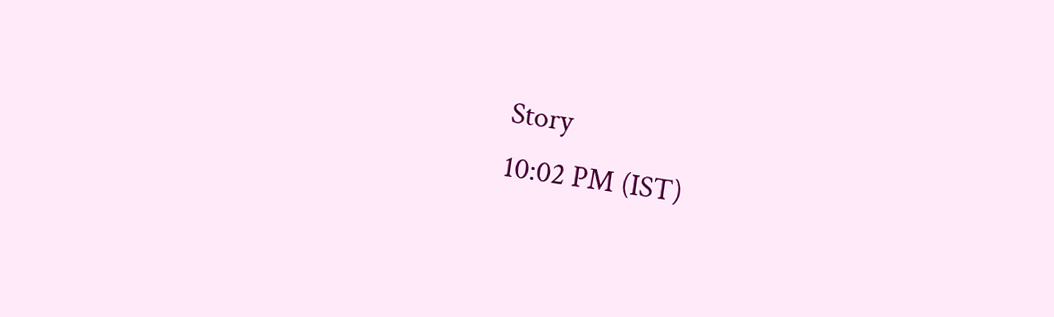Story
10:02 PM (IST)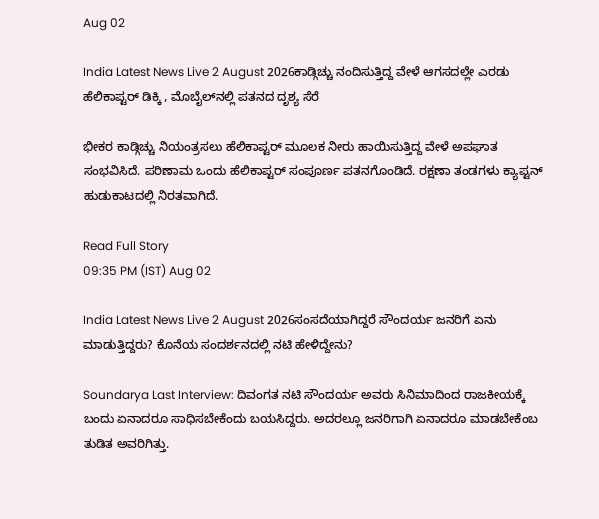Aug 02

India Latest News Live 2 August 2026ಕಾಡ್ಗಿಚ್ಚು ನಂದಿಸುತ್ತಿದ್ದ ವೇಳೆ ಆಗಸದಲ್ಲೇ ಎರಡು ಹೆಲಿಕಾಪ್ಟರ್ ಡಿಕ್ಕಿ , ಮೊಬೈಲ್‌ನಲ್ಲಿ ಪತನದ ದೃಶ್ಯ ಸೆರೆ

ಭೀಕರ ಕಾಡ್ಗಿಚ್ಚು ನಿಯಂತ್ರಸಲು ಹೆಲಿಕಾಪ್ಟರ್‌ ಮೂಲಕ ನೀರು ಹಾಯಿಸುತ್ತಿದ್ದ ವೇಳೆ ಅಪಘಾತ ಸಂಭವಿಸಿದೆ. ಪರಿಣಾಮ ಒಂದು ಹೆಲಿಕಾಪ್ಟರ್ ಸಂಪೂರ್ಣ ಪತನಗೊಂಡಿದೆ. ರಕ್ಷಣಾ ತಂಡಗಳು ಕ್ಯಾಪ್ಟನ್ ಹುಡುಕಾಟದಲ್ಲಿ ನಿರತವಾಗಿದೆ.

Read Full Story
09:35 PM (IST) Aug 02

India Latest News Live 2 August 2026ಸಂಸದೆಯಾಗಿದ್ದರೆ ಸೌಂದರ್ಯ ಜನರಿಗೆ ಏನು ಮಾಡುತ್ತಿದ್ದರು? ಕೊನೆಯ ಸಂದರ್ಶನದಲ್ಲಿ ನಟಿ ಹೇಳಿದ್ದೇನು?

Soundarya Last Interview: ದಿವಂಗತ ನಟಿ ಸೌಂದರ್ಯ ಅವರು ಸಿನಿಮಾದಿಂದ ರಾಜಕೀಯಕ್ಕೆ ಬಂದು ಏನಾದರೂ ಸಾಧಿಸಬೇಕೆಂದು ಬಯಸಿದ್ದರು. ಅದರಲ್ಲೂ ಜನರಿಗಾಗಿ ಏನಾದರೂ ಮಾಡಬೇಕೆಂಬ ತುಡಿತ ಅವರಿಗಿತ್ತು.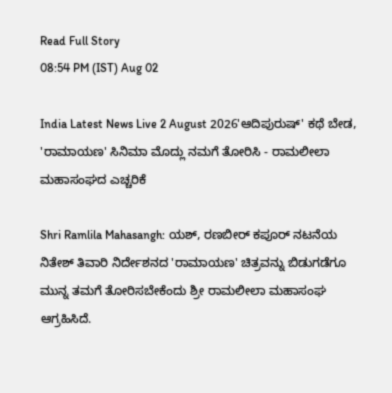Read Full Story
08:54 PM (IST) Aug 02

India Latest News Live 2 August 2026'ಆದಿಪುರುಷ್' ಕಥೆ ಬೇಡ, 'ರಾಮಾಯಣ' ಸಿನಿಮಾ ಮೊದ್ಲು ನಮಗೆ ತೋರಿಸಿ - ರಾಮಲೀಲಾ ಮಹಾಸಂಘದ ಎಚ್ಚರಿಕೆ

Shri Ramlila Mahasangh: ಯಶ್, ರಣಬೀರ್ ಕಪೂರ್ ನಟನೆಯ ನಿತೇಶ್ ತಿವಾರಿ ನಿರ್ದೇಶನದ 'ರಾಮಾಯಣ' ಚಿತ್ರವನ್ನು ಬಿಡುಗಡೆಗೂ ಮುನ್ನ ತಮಗೆ ತೋರಿಸಬೇಕೆಂದು ಶ್ರೀ ರಾಮಲೀಲಾ ಮಹಾಸಂಘ ಆಗ್ರಹಿಸಿದೆ.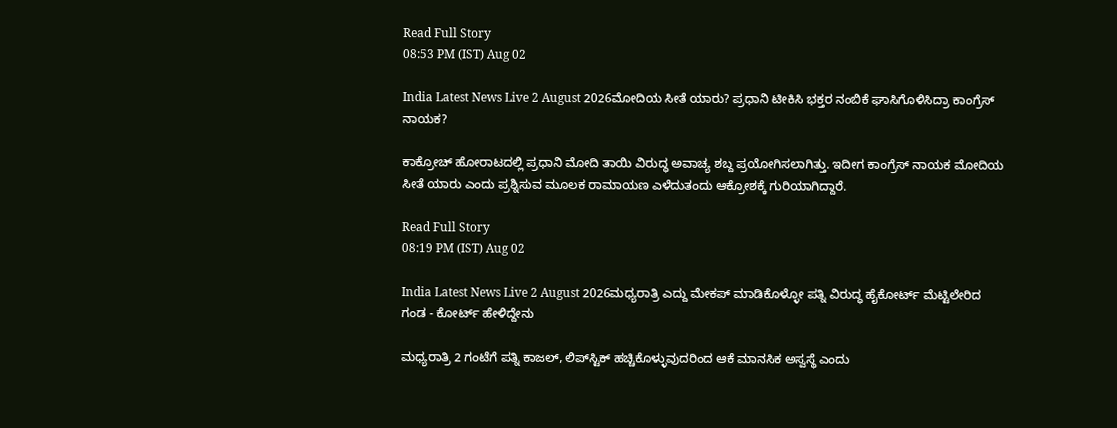Read Full Story
08:53 PM (IST) Aug 02

India Latest News Live 2 August 2026ಮೋದಿಯ ಸೀತೆ ಯಾರು? ಪ್ರಧಾನಿ ಟೀಕಿಸಿ ಭಕ್ತರ ನಂಬಿಕೆ ಘಾಸಿಗೊಳಿಸಿದ್ರಾ ಕಾಂಗ್ರೆಸ್ ನಾಯಕ?

ಕಾಕ್ರೋಚ್ ಹೋರಾಟದಲ್ಲಿ ಪ್ರಧಾನಿ ಮೋದಿ ತಾಯಿ ವಿರುದ್ಧ ಅವಾಚ್ಯ ಶಬ್ದ ಪ್ರಯೋಗಿಸಲಾಗಿತ್ತು. ಇದೀಗ ಕಾಂಗ್ರೆಸ್ ನಾಯಕ ಮೋದಿಯ ಸೀತೆ ಯಾರು ಎಂದು ಪ್ರಶ್ನಿಸುವ ಮೂಲಕ ರಾಮಾಯಣ ಎಳೆದುತಂದು ಆಕ್ರೋಶಕ್ಕೆ ಗುರಿಯಾಗಿದ್ದಾರೆ.

Read Full Story
08:19 PM (IST) Aug 02

India Latest News Live 2 August 2026ಮಧ್ಯರಾತ್ರಿ ಎದ್ದು ಮೇಕಪ್ ಮಾಡಿಕೊಳ್ಳೋ ಪತ್ನಿ ವಿರುದ್ಧ ಹೈಕೋರ್ಟ್ ಮೆಟ್ಟಿಲೇರಿದ ಗಂಡ - ಕೋರ್ಟ್ ಹೇಳಿದ್ದೇನು

ಮಧ್ಯರಾತ್ರಿ 2 ಗಂಟೆಗೆ ಪತ್ನಿ ಕಾಜಲ್, ಲಿಪ್‌ಸ್ಟಿಕ್ ಹಚ್ಚಿಕೊಳ್ಳುವುದರಿಂದ ಆಕೆ ಮಾನಸಿಕ ಅಸ್ವಸ್ಥೆ ಎಂದು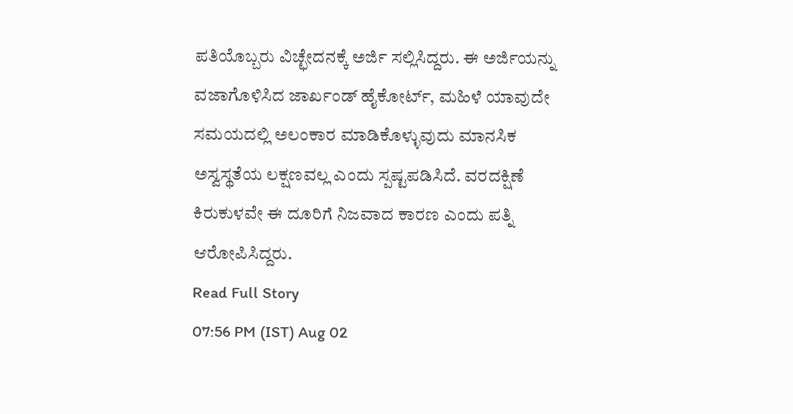ಪತಿಯೊಬ್ಬರು ವಿಚ್ಛೇದನಕ್ಕೆ ಅರ್ಜಿ ಸಲ್ಲಿಸಿದ್ದರು. ಈ ಅರ್ಜಿಯನ್ನು ವಜಾಗೊಳಿಸಿದ ಜಾರ್ಖಂಡ್ ಹೈಕೋರ್ಟ್, ಮಹಿಳೆ ಯಾವುದೇ ಸಮಯದಲ್ಲಿ ಅಲಂಕಾರ ಮಾಡಿಕೊಳ್ಳುವುದು ಮಾನಸಿಕ ಅಸ್ವಸ್ಥತೆಯ ಲಕ್ಷಣವಲ್ಲ ಎಂದು ಸ್ಪಷ್ಟಪಡಿಸಿದೆ. ವರದಕ್ಷಿಣೆ ಕಿರುಕುಳವೇ ಈ ದೂರಿಗೆ ನಿಜವಾದ ಕಾರಣ ಎಂದು ಪತ್ನಿ ಆರೋಪಿಸಿದ್ದರು.
Read Full Story
07:56 PM (IST) Aug 02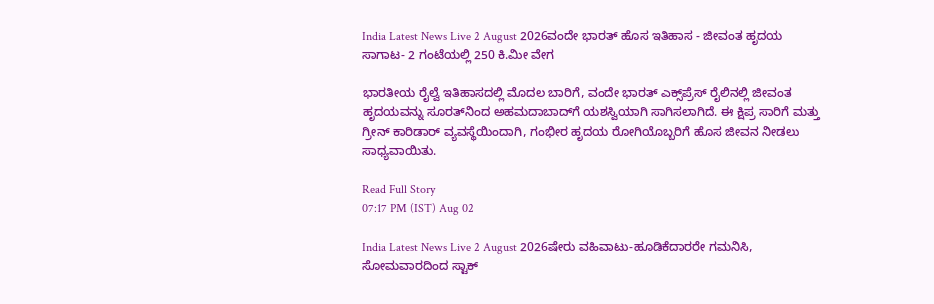India Latest News Live 2 August 2026ವಂದೇ ಭಾರತ್ ಹೊಸ ಇತಿಹಾಸ - ಜೀವಂತ ಹೃದಯ ಸಾಗಾಟ- 2 ಗಂಟೆಯಲ್ಲಿ 250 ಕಿ.ಮೀ ವೇಗ

ಭಾರತೀಯ ರೈಲ್ವೆ ಇತಿಹಾಸದಲ್ಲಿ ಮೊದಲ ಬಾರಿಗೆ, ವಂದೇ ಭಾರತ್ ಎಕ್ಸ್‌ಪ್ರೆಸ್ ರೈಲಿನಲ್ಲಿ ಜೀವಂತ ಹೃದಯವನ್ನು ಸೂರತ್‌ನಿಂದ ಅಹಮದಾಬಾದ್‌ಗೆ ಯಶಸ್ವಿಯಾಗಿ ಸಾಗಿಸಲಾಗಿದೆ. ಈ ಕ್ಷಿಪ್ರ ಸಾರಿಗೆ ಮತ್ತು ಗ್ರೀನ್ ಕಾರಿಡಾರ್ ವ್ಯವಸ್ಥೆಯಿಂದಾಗಿ, ಗಂಭೀರ ಹೃದಯ ರೋಗಿಯೊಬ್ಬರಿಗೆ ಹೊಸ ಜೀವನ ನೀಡಲು ಸಾಧ್ಯವಾಯಿತು.

Read Full Story
07:17 PM (IST) Aug 02

India Latest News Live 2 August 2026ಷೇರು ವಹಿವಾಟು-ಹೂಡಿಕೆದಾರರೇ ಗಮನಿಸಿ, ಸೋಮವಾರದಿಂದ ಸ್ಟಾಕ್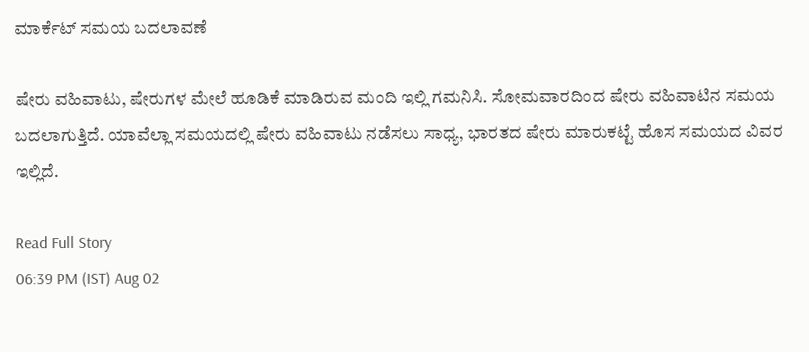ಮಾರ್ಕೆಟ್‌ ಸಮಯ ಬದಲಾವಣೆ

ಷೇರು ವಹಿವಾಟು, ಷೇರುಗಳ ಮೇಲೆ ಹೂಡಿಕೆ ಮಾಡಿರುವ ಮಂದಿ ಇಲ್ಲಿ ಗಮನಿಸಿ. ಸೋಮವಾರದಿಂದ ಷೇರು ವಹಿವಾಟಿನ ಸಮಯ ಬದಲಾಗುತ್ತಿದೆ. ಯಾವೆಲ್ಲಾ ಸಮಯದಲ್ಲಿ ಷೇರು ವಹಿವಾಟು ನಡೆಸಲು ಸಾಧ್ಯ, ಭಾರತದ ಷೇರು ಮಾರುಕಟ್ಟೆ ಹೊಸ ಸಮಯದ ವಿವರ ಇಲ್ಲಿದೆ.

Read Full Story
06:39 PM (IST) Aug 02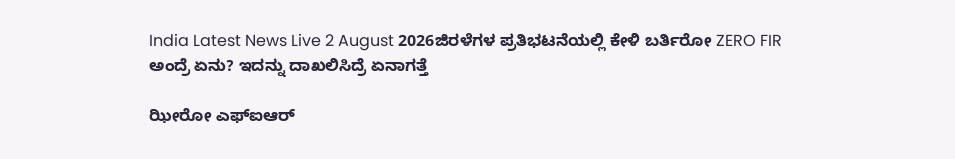India Latest News Live 2 August 2026ಜಿರಳೆಗಳ ಪ್ರತಿಭಟನೆಯಲ್ಲಿ ಕೇಳಿ ಬರ್ತಿರೋ ZERO FIR ಅಂದ್ರೆ ಏನು? ಇದನ್ನು ದಾಖಲಿಸಿದ್ರೆ ಏನಾಗತ್ತೆ

ಝೀರೋ ಎಫ್‌ಐಆರ್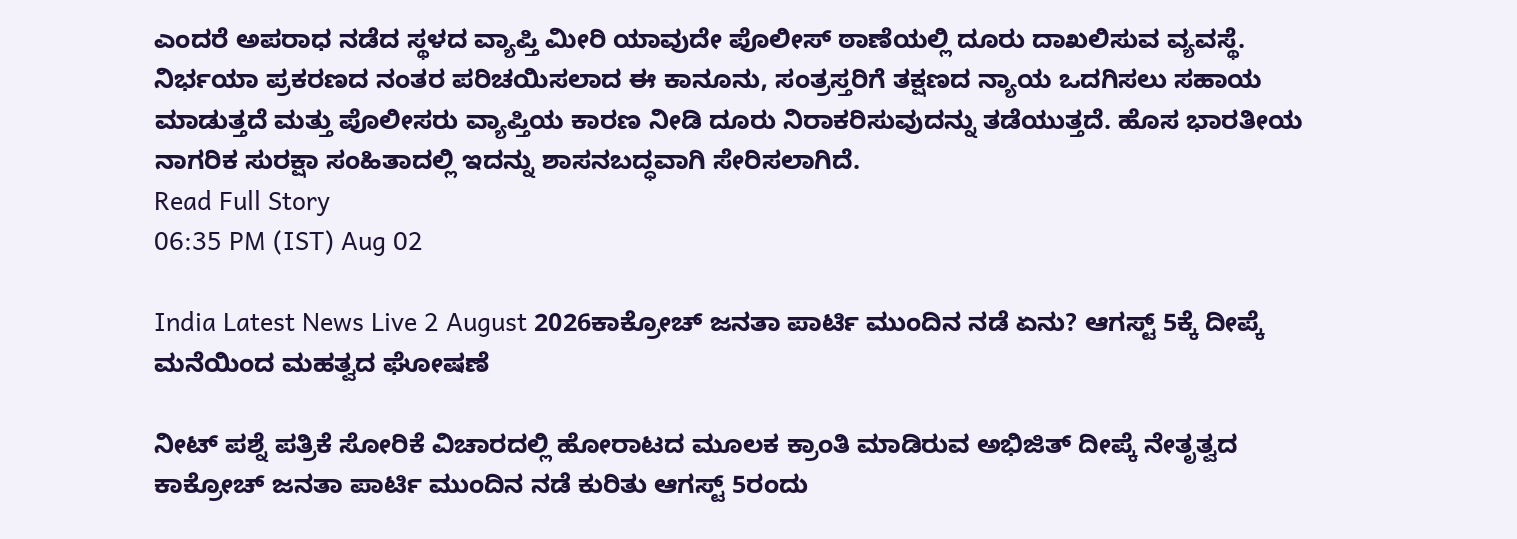ಎಂದರೆ ಅಪರಾಧ ನಡೆದ ಸ್ಥಳದ ವ್ಯಾಪ್ತಿ ಮೀರಿ ಯಾವುದೇ ಪೊಲೀಸ್ ಠಾಣೆಯಲ್ಲಿ ದೂರು ದಾಖಲಿಸುವ ವ್ಯವಸ್ಥೆ. ನಿರ್ಭಯಾ ಪ್ರಕರಣದ ನಂತರ ಪರಿಚಯಿಸಲಾದ ಈ ಕಾನೂನು, ಸಂತ್ರಸ್ತರಿಗೆ ತಕ್ಷಣದ ನ್ಯಾಯ ಒದಗಿಸಲು ಸಹಾಯ ಮಾಡುತ್ತದೆ ಮತ್ತು ಪೊಲೀಸರು ವ್ಯಾಪ್ತಿಯ ಕಾರಣ ನೀಡಿ ದೂರು ನಿರಾಕರಿಸುವುದನ್ನು ತಡೆಯುತ್ತದೆ. ಹೊಸ ಭಾರತೀಯ ನಾಗರಿಕ ಸುರಕ್ಷಾ ಸಂಹಿತಾದಲ್ಲಿ ಇದನ್ನು ಶಾಸನಬದ್ಧವಾಗಿ ಸೇರಿಸಲಾಗಿದೆ.
Read Full Story
06:35 PM (IST) Aug 02

India Latest News Live 2 August 2026ಕಾಕ್ರೋಚ್ ಜನತಾ ಪಾರ್ಟಿ ಮುಂದಿನ ನಡೆ ಏನು? ಆಗಸ್ಟ್ 5ಕ್ಕೆ ದೀಪ್ಕೆ ಮನೆಯಿಂದ ಮಹತ್ವದ ಘೋಷಣೆ

ನೀಟ್ ಪಶ್ನೆ ಪತ್ರಿಕೆ ಸೋರಿಕೆ ವಿಚಾರದಲ್ಲಿ ಹೋರಾಟದ ಮೂಲಕ ಕ್ರಾಂತಿ ಮಾಡಿರುವ ಅಭಿಜಿತ್ ದೀಪ್ಕೆ ನೇತೃತ್ವದ ಕಾಕ್ರೋಚ್ ಜನತಾ ಪಾರ್ಟಿ ಮುಂದಿನ ನಡೆ ಕುರಿತು ಆಗಸ್ಟ್ 5ರಂದು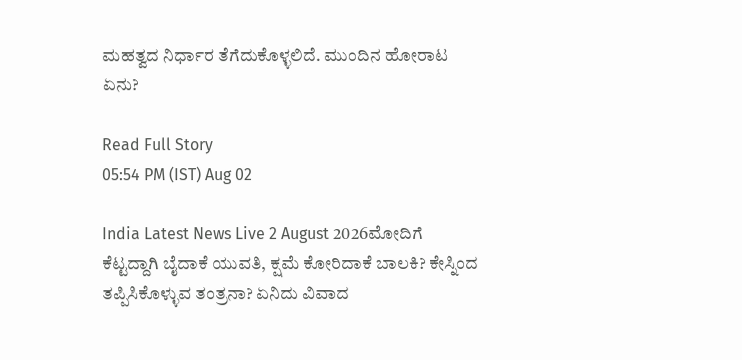ಮಹತ್ವದ ನಿರ್ಧಾರ ತೆಗೆದುಕೊಳ್ಳಲಿದೆ. ಮುಂದಿನ ಹೋರಾಟ ಏನು?

Read Full Story
05:54 PM (IST) Aug 02

India Latest News Live 2 August 2026ಮೋದಿಗೆ ಕೆಟ್ಟದ್ದಾಗಿ ಬೈದಾಕೆ ಯುವತಿ, ಕ್ಷಮೆ ಕೋರಿದಾಕೆ ಬಾಲಕಿ? ಕೇಸ್ನಿಂದ ತಪ್ಪಿಸಿಕೊಳ್ಳುವ ತಂತ್ರನಾ? ಏನಿದು ವಿವಾದ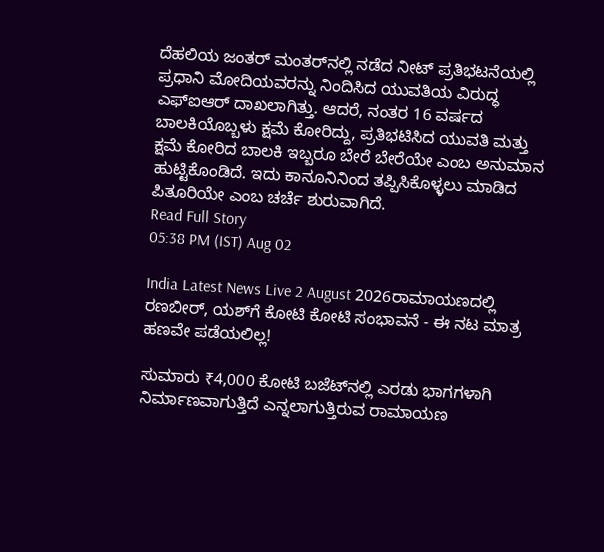ದೆಹಲಿಯ ಜಂತರ್ ಮಂತರ್‌ನಲ್ಲಿ ನಡೆದ ನೀಟ್ ಪ್ರತಿಭಟನೆಯಲ್ಲಿ ಪ್ರಧಾನಿ ಮೋದಿಯವರನ್ನು ನಿಂದಿಸಿದ ಯುವತಿಯ ವಿರುದ್ಧ ಎಫ್‌ಐಆರ್ ದಾಖಲಾಗಿತ್ತು. ಆದರೆ, ನಂತರ 16 ವರ್ಷದ ಬಾಲಕಿಯೊಬ್ಬಳು ಕ್ಷಮೆ ಕೋರಿದ್ದು, ಪ್ರತಿಭಟಿಸಿದ ಯುವತಿ ಮತ್ತು ಕ್ಷಮೆ ಕೋರಿದ ಬಾಲಕಿ ಇಬ್ಬರೂ ಬೇರೆ ಬೇರೆಯೇ ಎಂಬ ಅನುಮಾನ ಹುಟ್ಟಿಕೊಂಡಿದೆ. ಇದು ಕಾನೂನಿನಿಂದ ತಪ್ಪಿಸಿಕೊಳ್ಳಲು ಮಾಡಿದ ಪಿತೂರಿಯೇ ಎಂಬ ಚರ್ಚೆ ಶುರುವಾಗಿದೆ.
Read Full Story
05:38 PM (IST) Aug 02

India Latest News Live 2 August 2026ರಾಮಾಯಣದಲ್ಲಿ ರಣಬೀರ್, ಯಶ್‌ಗೆ ಕೋಟಿ ಕೋಟಿ ಸಂಭಾವನೆ - ಈ ನಟ ಮಾತ್ರ ಹಣವೇ ಪಡೆಯಲಿಲ್ಲ!

ಸುಮಾರು ₹4,000 ಕೋಟಿ ಬಜೆಟ್‌ನಲ್ಲಿ ಎರಡು ಭಾಗಗಳಾಗಿ ನಿರ್ಮಾಣವಾಗುತ್ತಿದೆ ಎನ್ನಲಾಗುತ್ತಿರುವ ರಾಮಾಯಣ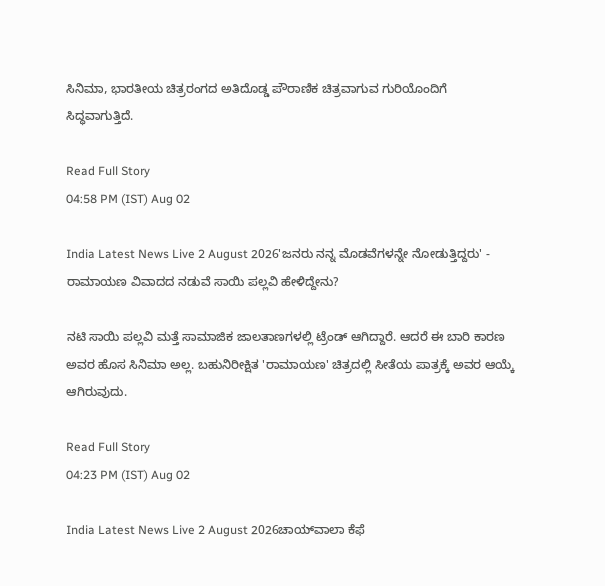ಸಿನಿಮಾ, ಭಾರತೀಯ ಚಿತ್ರರಂಗದ ಅತಿದೊಡ್ಡ ಪೌರಾಣಿಕ ಚಿತ್ರವಾಗುವ ಗುರಿಯೊಂದಿಗೆ ಸಿದ್ಧವಾಗುತ್ತಿದೆ.

Read Full Story
04:58 PM (IST) Aug 02

India Latest News Live 2 August 2026'ಜನರು ನನ್ನ ಮೊಡವೆಗಳನ್ನೇ ನೋಡುತ್ತಿದ್ದರು' - ರಾಮಾಯಣ ವಿವಾದದ ನಡುವೆ ಸಾಯಿ ಪಲ್ಲವಿ ಹೇಳಿದ್ದೇನು?

ನಟಿ ಸಾಯಿ ಪಲ್ಲವಿ ಮತ್ತೆ ಸಾಮಾಜಿಕ ಜಾಲತಾಣಗಳಲ್ಲಿ ಟ್ರೆಂಡ್ ಆಗಿದ್ದಾರೆ. ಆದರೆ ಈ ಬಾರಿ ಕಾರಣ ಅವರ ಹೊಸ ಸಿನಿಮಾ ಅಲ್ಲ. ಬಹುನಿರೀಕ್ಷಿತ 'ರಾಮಾಯಣ' ಚಿತ್ರದಲ್ಲಿ ಸೀತೆಯ ಪಾತ್ರಕ್ಕೆ ಅವರ ಆಯ್ಕೆ ಆಗಿರುವುದು.

Read Full Story
04:23 PM (IST) Aug 02

India Latest News Live 2 August 2026ಚಾಯ್‌ವಾಲಾ ಕೆಫೆ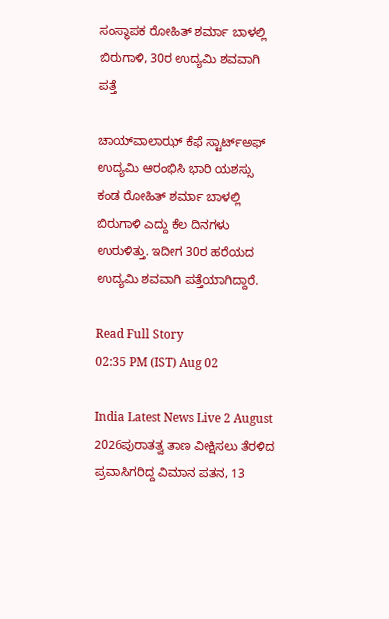ಸಂಸ್ಥಾಪಕ ರೋಹಿತ್ ಶರ್ಮಾ ಬಾಳಲ್ಲಿ ಬಿರುಗಾಳಿ, 30ರ ಉದ್ಯಮಿ ಶವವಾಗಿ ಪತ್ತೆ

ಚಾಯ್‌ವಾಲಾಝ್ ಕೆಫೆ ಸ್ಟಾರ್ಟ್ಅಫ್ ಉದ್ಯಮಿ ಆರಂಭಿಸಿ ಭಾರಿ ಯಶಸ್ಸು ಕಂಡ ರೋಹಿತ್ ಶರ್ಮಾ ಬಾಳಲ್ಲಿ ಬಿರುಗಾಳಿ ಎದ್ದು ಕೆಲ ದಿನಗಳು ಉರುಳಿತ್ತು. ಇದೀಗ 30ರ ಹರೆಯದ ಉದ್ಯಮಿ ಶವವಾಗಿ ಪತ್ತೆಯಾಗಿದ್ದಾರೆ.

Read Full Story
02:35 PM (IST) Aug 02

India Latest News Live 2 August 2026ಪುರಾತತ್ವ ತಾಣ ವೀಕ್ಷಿಸಲು ತೆರಳಿದ ಪ್ರವಾಸಿಗರಿದ್ದ ವಿಮಾನ ಪತನ, 13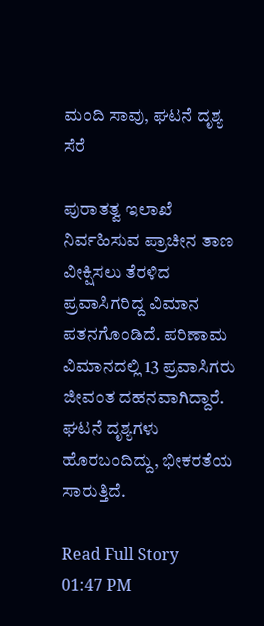ಮಂದಿ ಸಾವು, ಘಟನೆ ದೃಶ್ಯ ಸೆರೆ

ಪುರಾತತ್ವ ಇಲಾಖೆ ನಿರ್ವಹಿಸುವ ಪ್ರಾಚೀನ ತಾಣ ವೀಕ್ಷಿಸಲು ತೆರಳಿದ ಪ್ರವಾಸಿಗರಿದ್ದ ವಿಮಾನ ಪತನಗೊಂಡಿದೆ. ಪರಿಣಾಮ ವಿಮಾನದಲ್ಲಿ 13 ಪ್ರವಾಸಿಗರು ಜೀವಂತ ದಹನವಾಗಿದ್ದಾರೆ. ಘಟನೆ ದೃಶ್ಯಗಳು ಹೊರಬಂದಿದ್ದು, ಭೀಕರತೆಯ ಸಾರುತ್ತಿದೆ.

Read Full Story
01:47 PM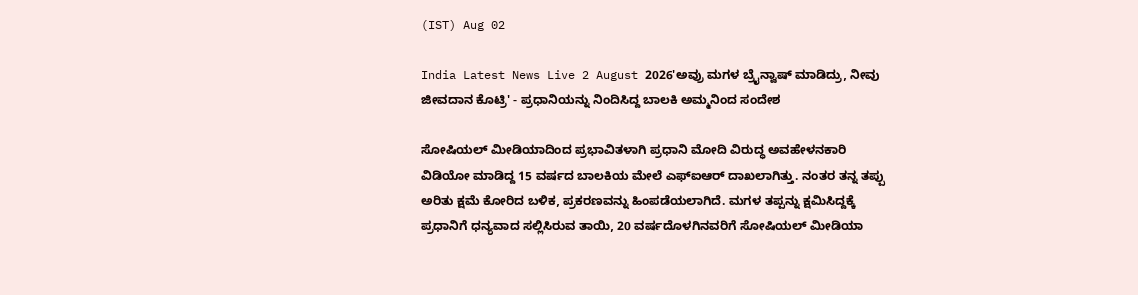(IST) Aug 02

India Latest News Live 2 August 2026'ಅವ್ರು ಮಗಳ ಬ್ರೈನ್ವಾಷ್ ಮಾಡಿದ್ರು, ನೀವು ಜೀವದಾನ ಕೊಟ್ರಿ' - ಪ್ರಧಾನಿಯನ್ನು ನಿಂದಿಸಿದ್ದ ಬಾಲಕಿ ಅಮ್ಮನಿಂದ ಸಂದೇಶ

ಸೋಷಿಯಲ್ ಮೀಡಿಯಾದಿಂದ ಪ್ರಭಾವಿತಳಾಗಿ ಪ್ರಧಾನಿ ಮೋದಿ ವಿರುದ್ಧ ಅವಹೇಳನಕಾರಿ ವಿಡಿಯೋ ಮಾಡಿದ್ದ 15 ವರ್ಷದ ಬಾಲಕಿಯ ಮೇಲೆ ಎಫ್‌ಐಆರ್ ದಾಖಲಾಗಿತ್ತು. ನಂತರ ತನ್ನ ತಪ್ಪು ಅರಿತು ಕ್ಷಮೆ ಕೋರಿದ ಬಳಿಕ, ಪ್ರಕರಣವನ್ನು ಹಿಂಪಡೆಯಲಾಗಿದೆ. ಮಗಳ ತಪ್ಪನ್ನು ಕ್ಷಮಿಸಿದ್ದಕ್ಕೆ ಪ್ರಧಾನಿಗೆ ಧನ್ಯವಾದ ಸಲ್ಲಿಸಿರುವ ತಾಯಿ, 20 ವರ್ಷದೊಳಗಿನವರಿಗೆ ಸೋಷಿಯಲ್ ಮೀಡಿಯಾ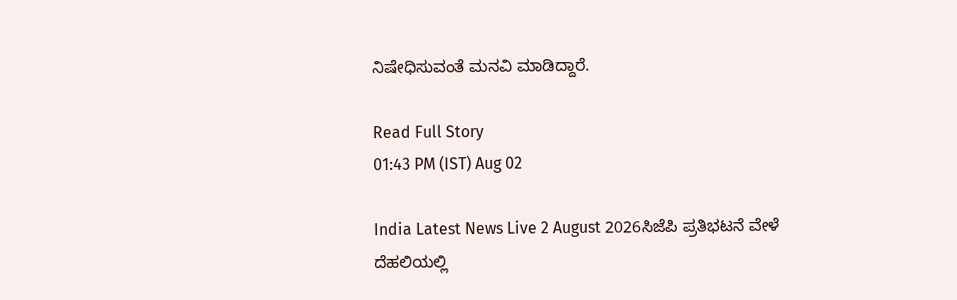ನಿಷೇಧಿಸುವಂತೆ ಮನವಿ ಮಾಡಿದ್ದಾರೆ.

Read Full Story
01:43 PM (IST) Aug 02

India Latest News Live 2 August 2026ಸಿಜೆಪಿ ಪ್ರತಿಭಟನೆ ವೇಳೆ ದೆಹಲಿಯಲ್ಲಿ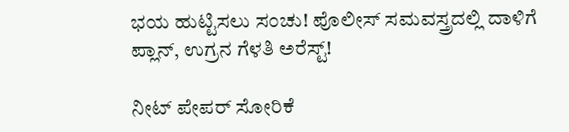ಭಯ ಹುಟ್ಟಿಸಲು ಸಂಚು! ಪೊಲೀಸ್ ಸಮವಸ್ತ್ರದಲ್ಲಿ ದಾಳಿಗೆ ಪ್ಲಾನ್, ಉಗ್ರನ ಗೆಳತಿ ಅರೆಸ್ಟ್!

ನೀಟ್ ಪೇಪರ್ ಸೋರಿಕೆ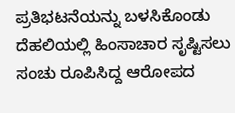ಪ್ರತಿಭಟನೆಯನ್ನು ಬಳಸಿಕೊಂಡು ದೆಹಲಿಯಲ್ಲಿ ಹಿಂಸಾಚಾರ ಸೃಷ್ಟಿಸಲು ಸಂಚು ರೂಪಿಸಿದ್ದ ಆರೋಪದ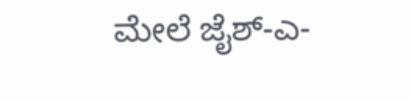ಮೇಲೆ ಜೈಶ್-ಎ-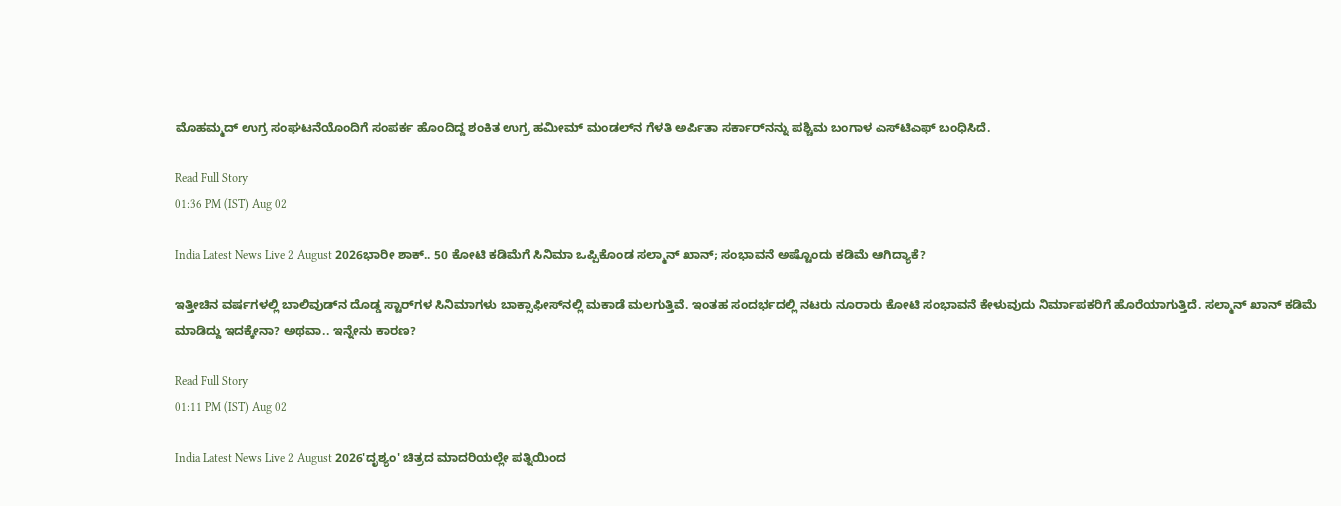ಮೊಹಮ್ಮದ್ ಉಗ್ರ ಸಂಘಟನೆಯೊಂದಿಗೆ ಸಂಪರ್ಕ ಹೊಂದಿದ್ದ ಶಂಕಿತ ಉಗ್ರ ಹಮೀಮ್ ಮಂಡಲ್‌ನ ಗೆಳತಿ ಅರ್ಪಿತಾ ಸರ್ಕಾರ್‌ನನ್ನು ಪಶ್ಚಿಮ ಬಂಗಾಳ ಎಸ್‌ಟಿಎಫ್ ಬಂಧಿಸಿದೆ.

Read Full Story
01:36 PM (IST) Aug 02

India Latest News Live 2 August 2026ಭಾರೀ ಶಾಕ್.. 50 ಕೋಟಿ ಕಡಿಮೆಗೆ ಸಿನಿಮಾ ಒಪ್ಪಿಕೊಂಡ ಸಲ್ಮಾನ್ ಖಾನ್; ಸಂಭಾವನೆ ಅಷ್ಟೊಂದು ಕಡಿಮೆ ಆಗಿದ್ಯಾಕೆ?

ಇತ್ತೀಚಿನ ವರ್ಷಗಳಲ್ಲಿ ಬಾಲಿವುಡ್‌ನ ದೊಡ್ಡ ಸ್ಟಾರ್‌ಗಳ ಸಿನಿಮಾಗಳು ಬಾಕ್ಸಾಫೀಸ್‌ನಲ್ಲಿ ಮಕಾಡೆ ಮಲಗುತ್ತಿವೆ. ಇಂತಹ ಸಂದರ್ಭದಲ್ಲಿ ನಟರು ನೂರಾರು ಕೋಟಿ ಸಂಭಾವನೆ ಕೇಳುವುದು ನಿರ್ಮಾಪಕರಿಗೆ ಹೊರೆಯಾಗುತ್ತಿದೆ. ಸಲ್ಮಾನ್ ಖಾನ್ ಕಡಿಮೆ ಮಾಡಿದ್ದು ಇದಕ್ಕೇನಾ? ಅಥವಾ.. ಇನ್ನೇನು ಕಾರಣ?

Read Full Story
01:11 PM (IST) Aug 02

India Latest News Live 2 August 2026'ದೃಶ್ಯಂ' ಚಿತ್ರದ ಮಾದರಿಯಲ್ಲೇ ಪತ್ನಿಯಿಂದ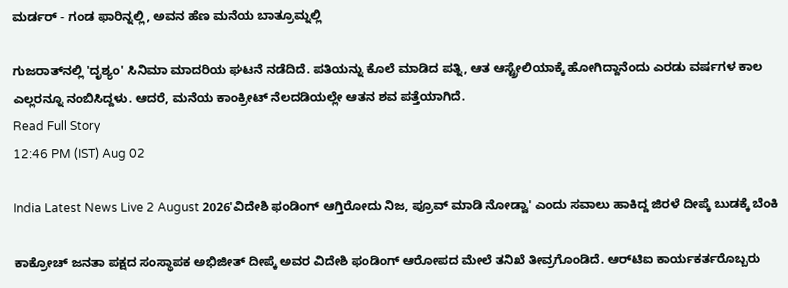ಮರ್ಡರ್ - ಗಂಡ ಫಾರಿನ್ನಲ್ಲಿ, ಅವನ ಹೆಣ ಮನೆಯ ಬಾತ್ರೂಮ್ನಲ್ಲಿ

ಗುಜರಾತ್‌ನಲ್ಲಿ 'ದೃಶ್ಯಂ' ಸಿನಿಮಾ ಮಾದರಿಯ ಘಟನೆ ನಡೆದಿದೆ. ಪತಿಯನ್ನು ಕೊಲೆ ಮಾಡಿದ ಪತ್ನಿ, ಆತ ಆಸ್ಟ್ರೇಲಿಯಾಕ್ಕೆ ಹೋಗಿದ್ದಾನೆಂದು ಎರಡು ವರ್ಷಗಳ ಕಾಲ ಎಲ್ಲರನ್ನೂ ನಂಬಿಸಿದ್ದಳು. ಆದರೆ, ಮನೆಯ ಕಾಂಕ್ರೀಟ್ ನೆಲದಡಿಯಲ್ಲೇ ಆತನ ಶವ ಪತ್ತೆಯಾಗಿದೆ.
Read Full Story
12:46 PM (IST) Aug 02

India Latest News Live 2 August 2026'ವಿದೇಶಿ ಫಂಡಿಂಗ್ ಆಗ್ತಿರೋದು ನಿಜ, ಪ್ರೂವ್ ಮಾಡಿ ನೋಡ್ವಾ' ಎಂದು ಸವಾಲು ಹಾಕಿದ್ದ ಜಿರಳೆ ದೀಪ್ಕೆ ಬುಡಕ್ಕೆ ಬೆಂಕಿ

ಕಾಕ್ರೋಚ್ ಜನತಾ ಪಕ್ಷದ ಸಂಸ್ಥಾಪಕ ಅಭಿಜೀತ್ ದೀಪ್ಕೆ ಅವರ ವಿದೇಶಿ ಫಂಡಿಂಗ್ ಆರೋಪದ ಮೇಲೆ ತನಿಖೆ ತೀವ್ರಗೊಂಡಿದೆ. ಆರ್‌ಟಿಐ ಕಾರ್ಯಕರ್ತರೊಬ್ಬರು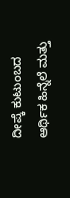ದೀಪ್ಕೆ ಕುಟುಂಬದ ಆರ್ಥಿಕ ಹಿನ್ನೆಲೆ ಮತ್ತು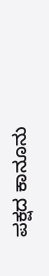ಪಕ್ಷದ ಕಾನೂನು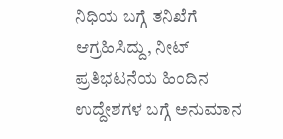ನಿಧಿಯ ಬಗ್ಗೆ ತನಿಖೆಗೆ ಆಗ್ರಹಿಸಿದ್ದು, ನೀಟ್ ಪ್ರತಿಭಟನೆಯ ಹಿಂದಿನ ಉದ್ದೇಶಗಳ ಬಗ್ಗೆ ಅನುಮಾನ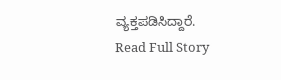ವ್ಯಕ್ತಪಡಿಸಿದ್ದಾರೆ.
Read Full Story